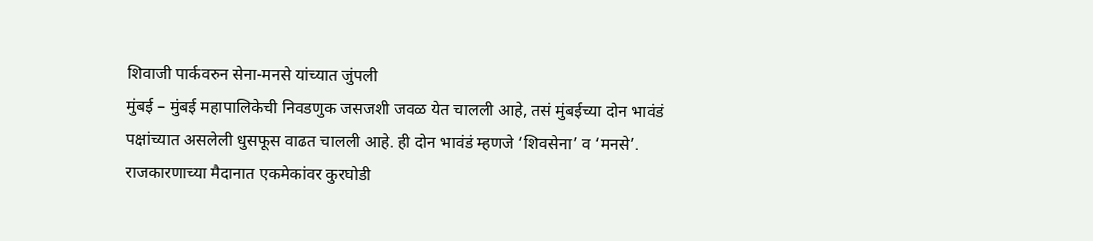शिवाजी पार्कवरुन सेना-मनसे यांच्यात जुंपली
मुंबई – मुंबई महापालिकेची निवडणुक जसजशी जवळ येत चालली आहे, तसं मुंबईच्या दोन भावंडं पक्षांच्यात असलेली धुसफूस वाढत चालली आहे. ही दोन भावंडं म्हणजे ‘शिवसेना’ व ‘मनसे’. राजकारणाच्या मैदानात एकमेकांवर कुरघोडी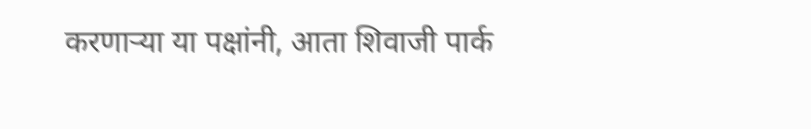करणाऱ्या या पक्षांनी, आता शिवाजी पार्क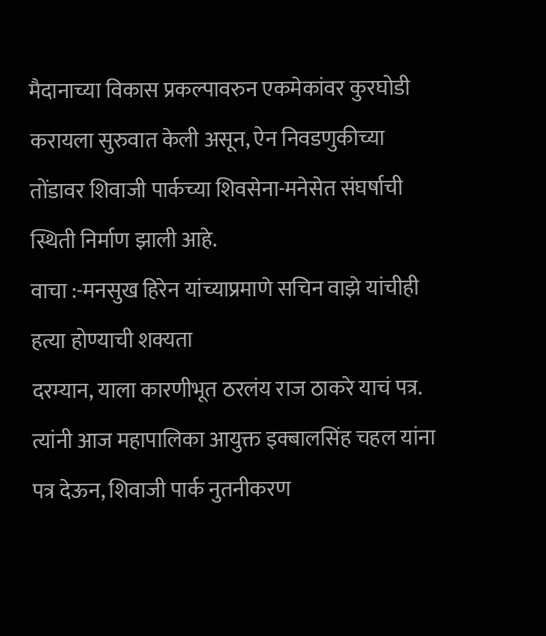मैदानाच्या विकास प्रकल्पावरुन एकमेकांवर कुरघोडी करायला सुरुवात केली असून, ऐन निवडणुकीच्या तोंडावर शिवाजी पार्कच्या शिवसेना-मनेसेत संघर्षाची स्थिती निर्माण झाली आहे.
वाचा :-मनसुख हिरेन यांच्याप्रमाणे सचिन वाझे यांचीही हत्या होण्याची शक्यता
दरम्यान, याला कारणीभूत ठरलंय राज ठाकरे याचं पत्र. त्यांनी आज महापालिका आयुक्त इक्बालसिंह चहल यांना पत्र देऊन, शिवाजी पार्क नुतनीकरण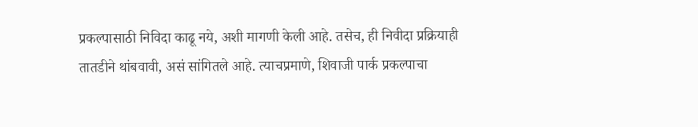प्रकल्पासाठी निविदा काढू नये, अशी मागणी केली आहे. तसेच, ही निवीदा प्रक्रियाही तातडीने थांबवावी, असं सांगितले आहे. त्याचप्रमाणे, शिवाजी पार्क प्रकल्पाचा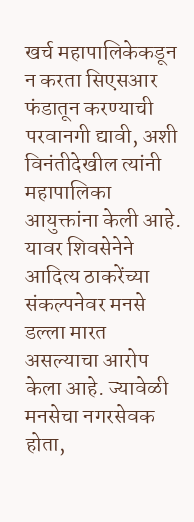खर्च महापालिकेकडून न करता सिएसआर फंडातून करण्याची परवानगी द्यावी, अशी विनंतीदेखील त्यांनी महापालिका आयुक्तांना केली आहे.
यावर शिवसेनेने आदित्य ठाकरेंच्या संकल्पनेवर मनसे डल्ला मारत असल्याचा आरोप केला आहे. ज्यावेळी मनसेचा नगरसेवक होता,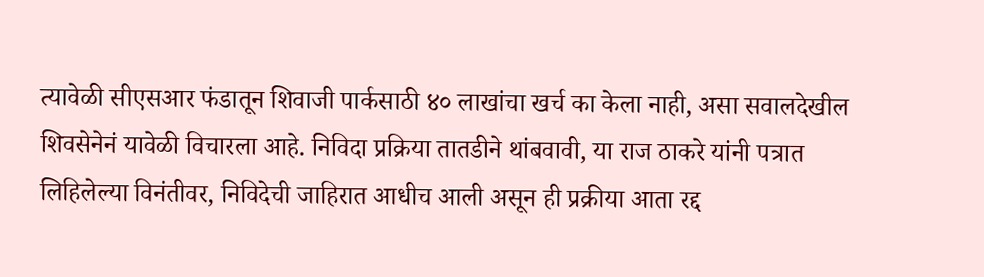त्यावेळी सीएसआर फंडातून शिवाजी पार्कसाठी ४० लाखांचा खर्च का केला नाही, असा सवालदेखील शिवसेनेनं यावेळी विचारला आहे. निविदा प्रक्रिया तातडीने थांबवावी, या राज ठाकरे यांनी पत्रात लिहिलेल्या विनंतीवर, निविदेची जाहिरात आधीच आली असून ही प्रक्रीया आता रद्द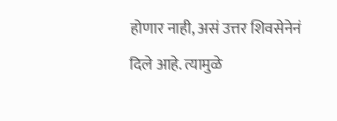होणार नाही, असं उत्तर शिवसेनेनं दिले आहे. त्यामुळे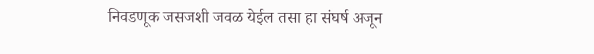निवडणूक जसजशी जवळ येईल तसा हा संघर्ष अजून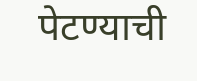पेटण्याची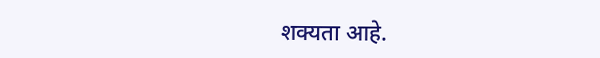शक्यता आहे.